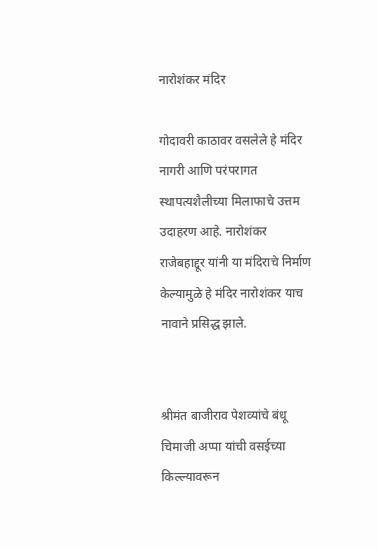नारोशंकर मंदिर

गोदावरी काठावर वसलेले हे मंदिर नागरी आणि परंपरागत स्थापत्यशैलीच्या मिलाफाचे उत्तम उदाहरण आहे. नारोशंकर राजेबहाद्दूर यांनी या मंदिराचे निर्माण केल्यामुळे हे मंदिर नारोशंकर याच नावाने प्रसिद्ध झाले.


श्रीमंत बाजीराव पेशव्यांचे बंधू चिमाजी अप्पा यांची वसईच्या किल्ल्यावरून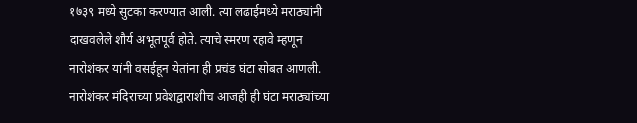१७३९ मध्ये सुटका करण्यात आली. त्या लढाईमध्ये मराठ्यांनी दाखवलेले शौर्य अभूतपूर्व होते. त्याचे स्मरण रहावे म्हणून नारोशंकर यांनी वसईहून येतांना ही प्रचंड घंटा सोबत आणली. नारोशंकर मंदिराच्या प्रवेशद्वाराशीच आजही ही घंटा मराठ्यांच्या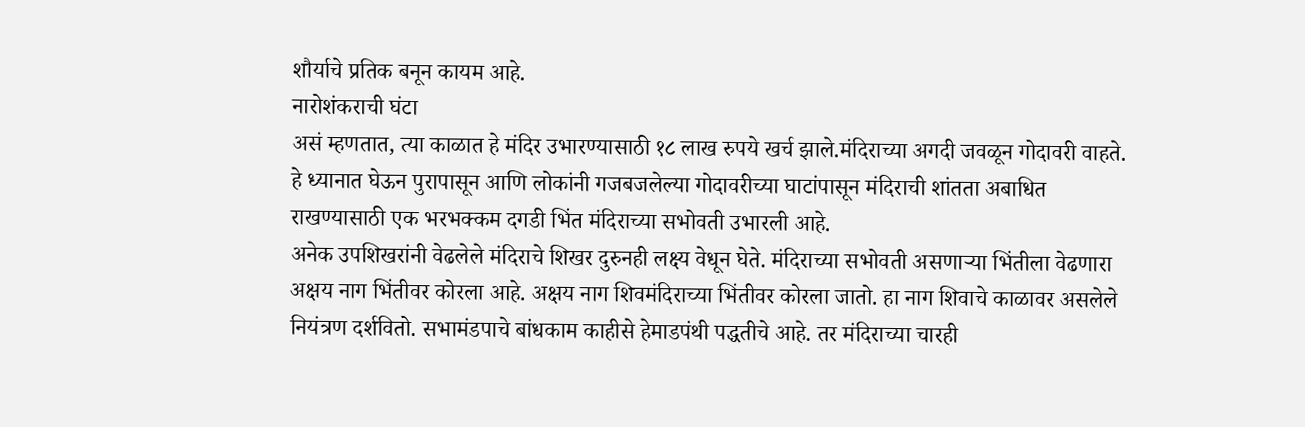शौर्याचे प्रतिक बनून कायम आहे.
नारोशंकराची घंटा
असं म्हणतात, त्या काळात हे मंदिर उभारण्यासाठी १८ लाख रुपये खर्च झाले.मंदिराच्या अगदी जवळून गोदावरी वाहते. हे ध्यानात घेऊन पुरापासून आणि लोकांनी गजबजलेल्या गोदावरीच्या घाटांपासून मंदिराची शांतता अबाधित राखण्यासाठी एक भरभक्कम दगडी भिंत मंदिराच्या सभोवती उभारली आहे.
अनेक उपशिखरांनी वेढलेले मंदिराचे शिखर दुरुनही लक्ष्य वेधून घेते. मंदिराच्या सभोवती असणार्‍या भिंतीला वेढणारा अक्षय नाग भिंतीवर कोरला आहे. अक्षय नाग शिवमंदिराच्या भिंतीवर कोरला जातो. हा नाग शिवाचे काळावर असलेले नियंत्रण दर्शवितो. सभामंडपाचे बांधकाम काहीसे हेमाडपंथी पद्धतीचे आहे. तर मंदिराच्या चारही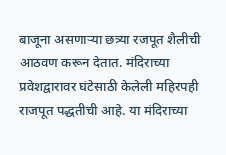बाजूना असणार्‍या छत्र्या रजपूत शैलीची आठवण करून देतात. मंदिराच्या प्रवेशद्वारावर घंटेसाठी केलेली महिरपही राजपूत पद्धतीची आहे. या मंदिराच्या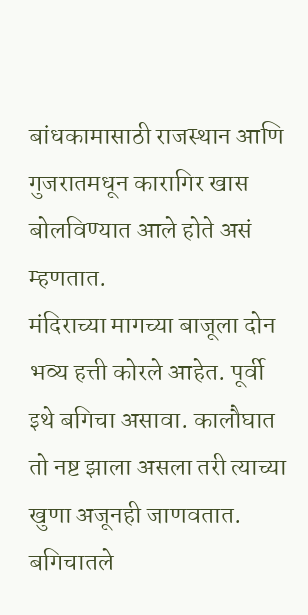बांधकामासाठी राजस्थान आणि गुजरातमधून कारागिर खास बोलविण्यात आले होते असं म्हणतात.
मंदिराच्या मागच्या बाजूला दोन भव्य हत्ती कोरले आहेत. पूर्वी इथे बगिचा असावा. कालौघात तो नष्ट झाला असला तरी त्याच्या खुणा अजूनही जाणवतात. बगिचातले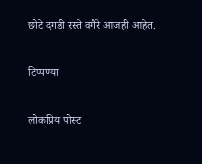छोटे दगडी रस्ते वगैरे आजही आहेत.

टिप्पण्या

लोकप्रिय पोस्ट